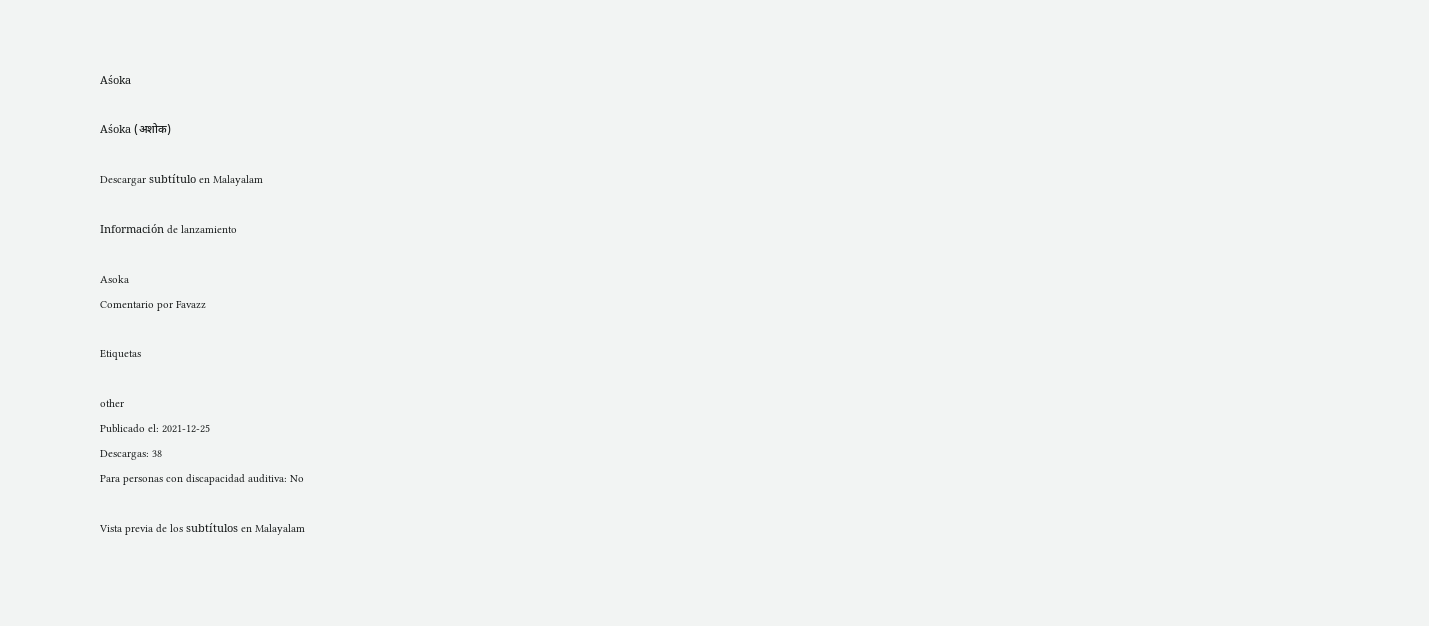Aśoka

Aśoka (अशोक)

Descargar subtítulo en Malayalam

Información de lanzamiento

Asoka
Comentario por Favazz

Etiquetas

other
Publicado el: 2021-12-25
Descargas: 38
Para personas con discapacidad auditiva: No

Vista previa de los subtítulos en Malayalam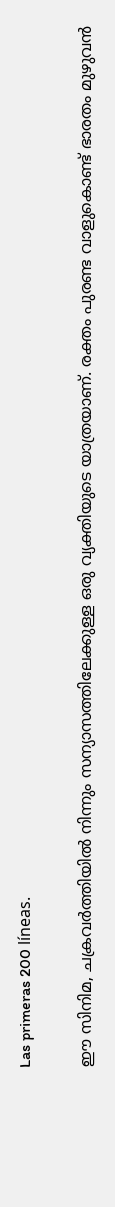Las primeras 200 líneas.

ഈ സിനിമ, ചക്രവർത്തിയിൽ നിന്നും സന്യാസത്തിലേക്കുള്ള ഒരു വ്യക്തിയുടെ യാത്രയാണ്. രക്തം പുരണ്ട വാളുകൊണ്ട് ഭാരതം മുഴുവൻ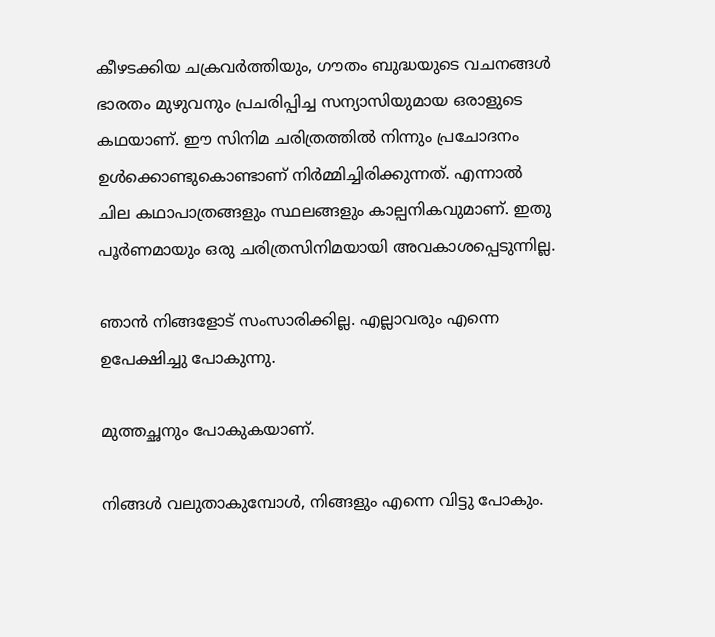കീഴടക്കിയ ചക്രവർത്തിയും, ഗൗതം ബുദ്ധയുടെ വചനങ്ങൾ ഭാരതം മുഴുവനും പ്രചരിപ്പിച്ച സന്യാസിയുമായ ഒരാളുടെ കഥയാണ്. ഈ സിനിമ ചരിത്രത്തിൽ നിന്നും പ്രചോദനം ഉൾക്കൊണ്ടുകൊണ്ടാണ് നിർമ്മിച്ചിരിക്കുന്നത്. എന്നാൽ ചില കഥാപാത്രങ്ങളും സ്ഥലങ്ങളും കാല്പനികവുമാണ്. ഇതു പൂർണമായും ഒരു ചരിത്രസിനിമയായി അവകാശപ്പെടുന്നില്ല.

ഞാൻ നിങ്ങളോട് സംസാരിക്കില്ല. എല്ലാവരും എന്നെ ഉപേക്ഷിച്ചു പോകുന്നു.

മുത്തച്ഛനും പോകുകയാണ്.

നിങ്ങൾ വലുതാകുമ്പോൾ, നിങ്ങളും എന്നെ വിട്ടു പോകും.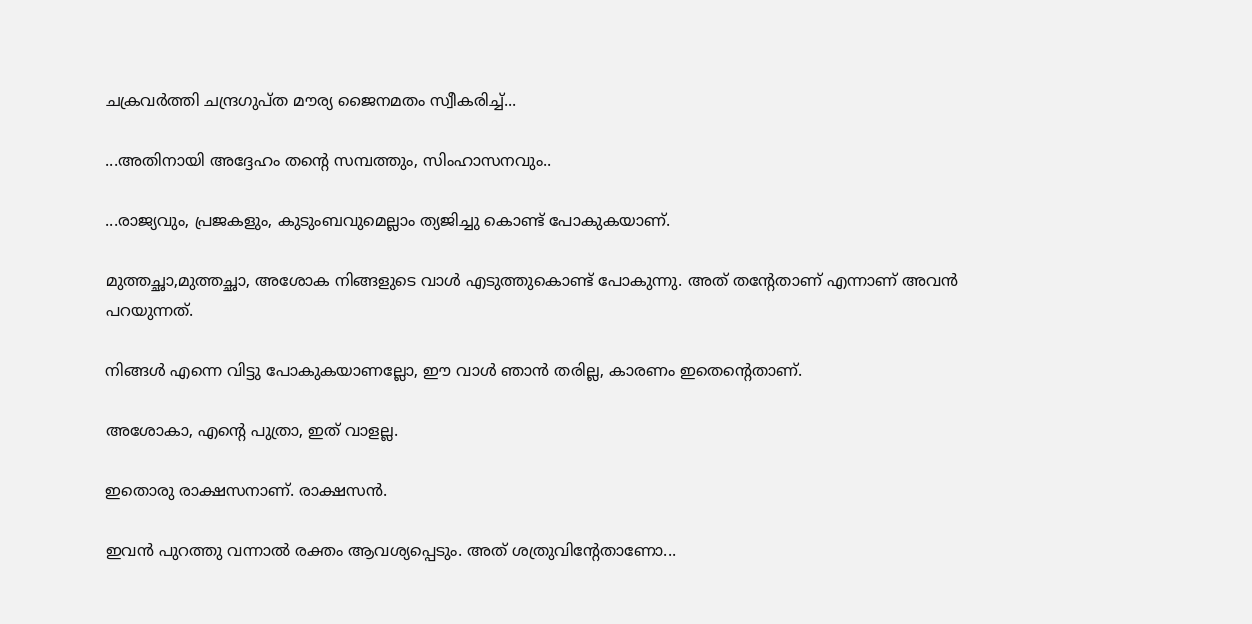ചക്രവർത്തി ചന്ദ്രഗുപ്ത മൗര്യ ജൈനമതം സ്വീകരിച്ച്...

...അതിനായി അദ്ദേഹം തന്റെ സമ്പത്തും, സിംഹാസനവും..

...രാജ്യവും, പ്രജകളും, കുടുംബവുമെല്ലാം ത്യജിച്ചു കൊണ്ട് പോകുകയാണ്.

മുത്തച്ഛാ,മുത്തച്ഛാ, അശോക നിങ്ങളുടെ വാൾ എടുത്തുകൊണ്ട് പോകുന്നു. അത് തന്റേതാണ് എന്നാണ് അവൻ പറയുന്നത്.

നിങ്ങൾ എന്നെ വിട്ടു പോകുകയാണല്ലോ, ഈ വാൾ ഞാൻ തരില്ല, കാരണം ഇതെന്റെതാണ്.

അശോകാ, എന്റെ പുത്രാ, ഇത് വാളല്ല.

ഇതൊരു രാക്ഷസനാണ്. രാക്ഷസൻ.

ഇവൻ പുറത്തു വന്നാൽ രക്തം ആവശ്യപ്പെടും. അത് ശത്രുവിന്റേതാണോ...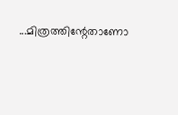...മിത്രത്തിന്റേതാണോ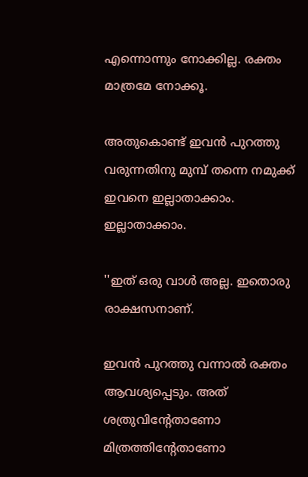എന്നൊന്നും നോക്കില്ല. രക്തം മാത്രമേ നോക്കൂ.

അതുകൊണ്ട് ഇവൻ പുറത്തു വരുന്നതിനു മുമ്പ് തന്നെ നമുക്ക് ഇവനെ ഇല്ലാതാക്കാം. ഇല്ലാതാക്കാം.

''ഇത് ഒരു വാൾ അല്ല. ഇതൊരു രാക്ഷസനാണ്.

ഇവൻ പുറത്തു വന്നാൽ രക്തം ആവശ്യപ്പെടും. അത് ശത്രുവിന്റേതാണോ മിത്രത്തിന്റേതാണോ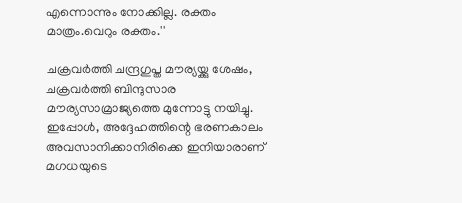എന്നൊന്നും നോക്കില്ല. രക്തം മാത്രം.വെറും രക്തം.''

ചക്രവർത്തി ചന്ദ്രഗുപ്ത മൗര്യയ്ക്കു ശേഷം, ചക്രവർത്തി ബിന്ദുസാര മൗര്യസാമ്രാജ്യത്തെ മുന്നോട്ടു നയിച്ചു. ഇപ്പോൾ, അദ്ദേഹത്തിന്റെ ഭരണകാലം അവസാനിക്കാനിരിക്കെ ഇനിയാരാണ് മഗധയുടെ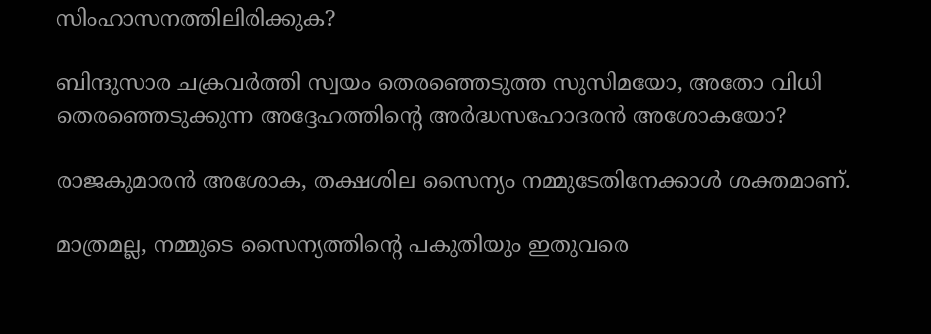സിംഹാസനത്തിലിരിക്കുക?

ബിന്ദുസാര ചക്രവർത്തി സ്വയം തെരഞ്ഞെടുത്ത സുസിമയോ, അതോ വിധി തെരഞ്ഞെടുക്കുന്ന അദ്ദേഹത്തിന്റെ അർദ്ധസഹോദരൻ അശോകയോ?

രാജകുമാരൻ അശോക, തക്ഷശില സൈന്യം നമ്മുടേതിനേക്കാൾ ശക്തമാണ്.

മാത്രമല്ല, നമ്മുടെ സൈന്യത്തിന്റെ പകുതിയും ഇതുവരെ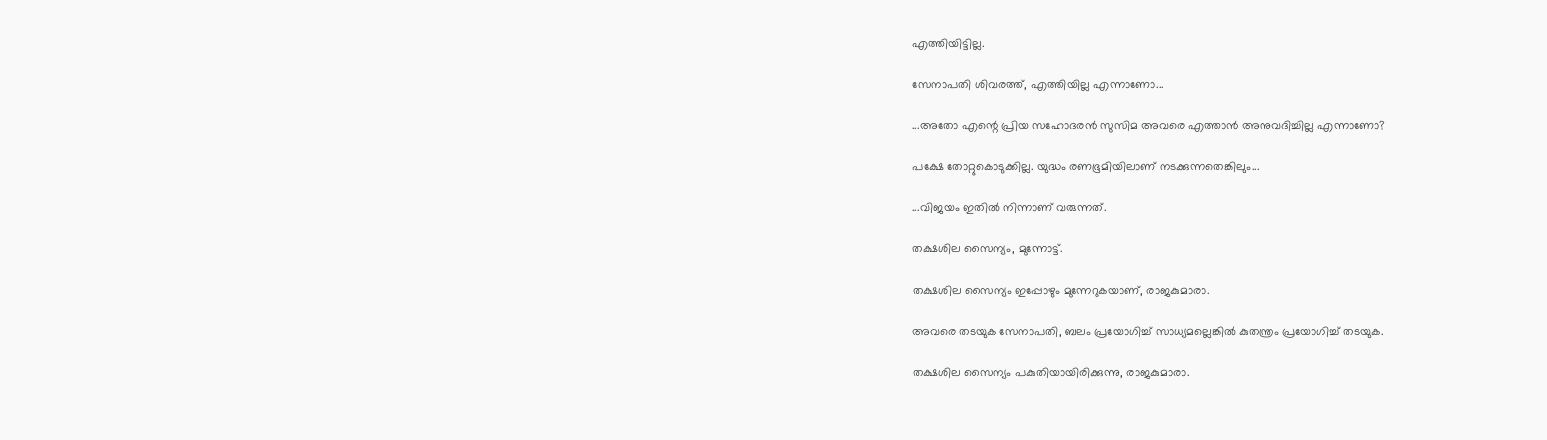എത്തിയിട്ടില്ല.

സേനാപതി ശിവരത്ത്, എത്തിയില്ല എന്നാണോ...

...അതോ എന്റെ പ്രിയ സഹോദരൻ സുസിമ അവരെ എത്താൻ അനുവദിച്ചില്ല എന്നാണോ?

പക്ഷേ തോറ്റുകൊടുക്കില്ല. യുദ്ധം രണഭൂമിയിലാണ് നടക്കുന്നതെങ്കിലും...

...വിജയം ഇതിൽ നിന്നാണ് വരുന്നത്.

തക്ഷശില സൈന്യം, മുന്നോട്ട്.

തക്ഷശില സൈന്യം ഇപ്പോഴും മുന്നേറുകയാണ്, രാജകുമാരാ.

അവരെ തടയുക സേനാപതി, ബലം പ്രയോഗിച്ച് സാധ്യമല്ലെങ്കിൽ കുതന്ത്രം പ്രയോഗിച്ച് തടയുക.

തക്ഷശില സൈന്യം പകുതിയായിരിക്കുന്നു, രാജകുമാരാ.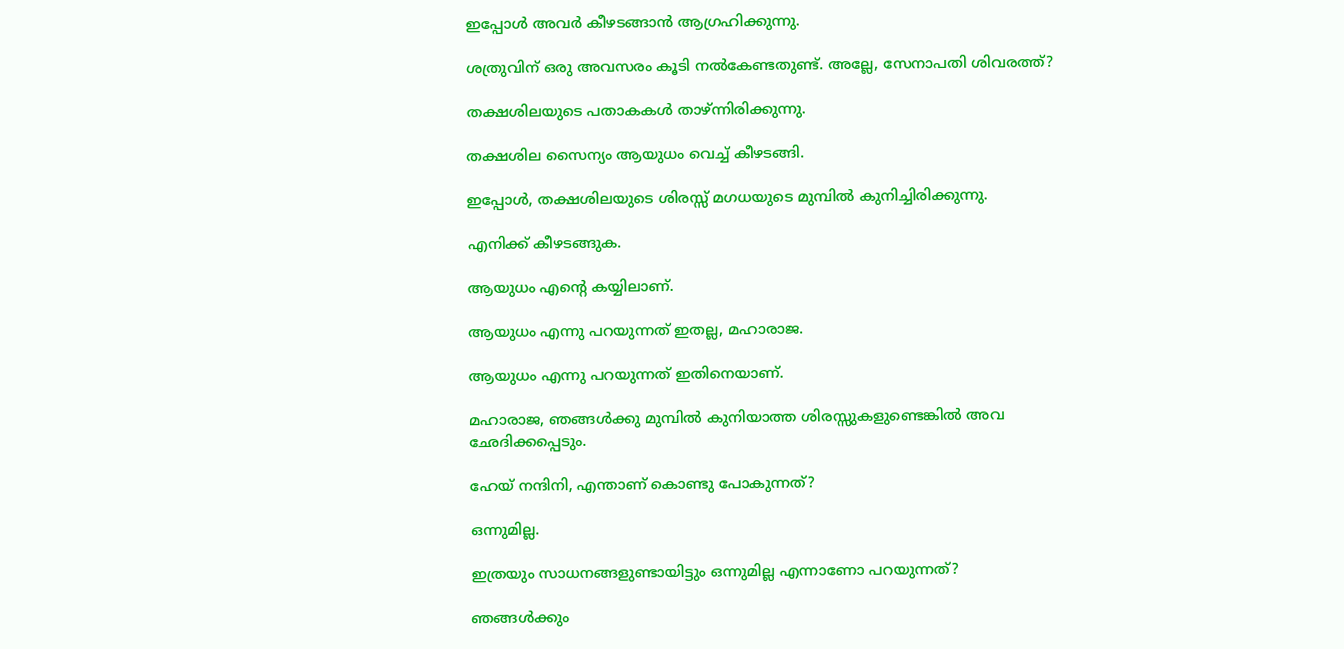ഇപ്പോൾ അവർ കീഴടങ്ങാൻ ആഗ്രഹിക്കുന്നു.

ശത്രുവിന് ഒരു അവസരം കൂടി നൽകേണ്ടതുണ്ട്. അല്ലേ, സേനാപതി ശിവരത്ത്?

തക്ഷശിലയുടെ പതാകകൾ താഴ്ന്നിരിക്കുന്നു.

തക്ഷശില സൈന്യം ആയുധം വെച്ച് കീഴടങ്ങി.

ഇപ്പോൾ, തക്ഷശിലയുടെ ശിരസ്സ് മഗധയുടെ മുമ്പിൽ കുനിച്ചിരിക്കുന്നു.

എനിക്ക് കീഴടങ്ങുക.

ആയുധം എന്റെ കയ്യിലാണ്.

ആയുധം എന്നു പറയുന്നത് ഇതല്ല, മഹാരാജ.

ആയുധം എന്നു പറയുന്നത് ഇതിനെയാണ്.

മഹാരാജ, ഞങ്ങൾക്കു മുമ്പിൽ കുനിയാത്ത ശിരസ്സുകളുണ്ടെങ്കിൽ അവ ഛേദിക്കപ്പെടും.

ഹേയ് നന്ദിനി, എന്താണ് കൊണ്ടു പോകുന്നത്?

ഒന്നുമില്ല.

ഇത്രയും സാധനങ്ങളുണ്ടായിട്ടും ഒന്നുമില്ല എന്നാണോ പറയുന്നത്?

ഞങ്ങൾക്കും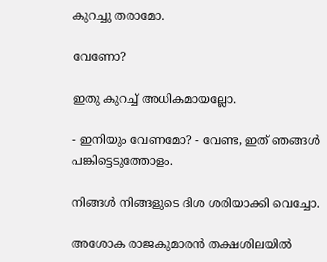കുറച്ചു തരാമോ.

വേണോ?

ഇതു കുറച്ച് അധികമായല്ലോ.

- ഇനിയും വേണമോ? - വേണ്ട, ഇത് ഞങ്ങൾ പങ്കിട്ടെടുത്തോളം.

നിങ്ങൾ നിങ്ങളുടെ ദിശ ശരിയാക്കി വെച്ചോ.

അശോക രാജകുമാരൻ തക്ഷശിലയിൽ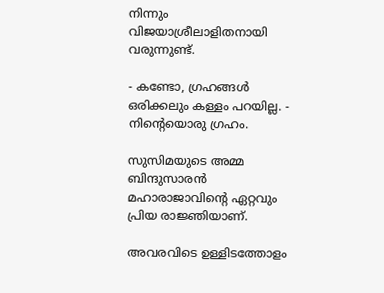നിന്നും വിജയാശ്രീലാളിതനായി വരുന്നുണ്ട്.

- കണ്ടോ, ഗ്രഹങ്ങൾ ഒരിക്കലും കള്ളം പറയില്ല. - നിന്റെയൊരു ഗ്രഹം.

സുസിമയുടെ അമ്മ ബിന്ദുസാരൻ മഹാരാജാവിന്റെ ഏറ്റവും പ്രിയ രാജ്ഞിയാണ്.

അവരവിടെ ഉള്ളിടത്തോളം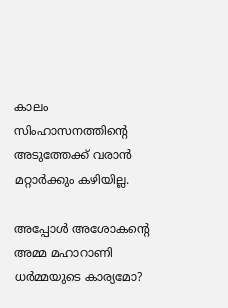കാലം സിംഹാസനത്തിന്റെ അടുത്തേക്ക് വരാൻ മറ്റാർക്കും കഴിയില്ല.

അപ്പോൾ അശോകന്റെ അമ്മ മഹാറാണി ധർമ്മയുടെ കാര്യമോ?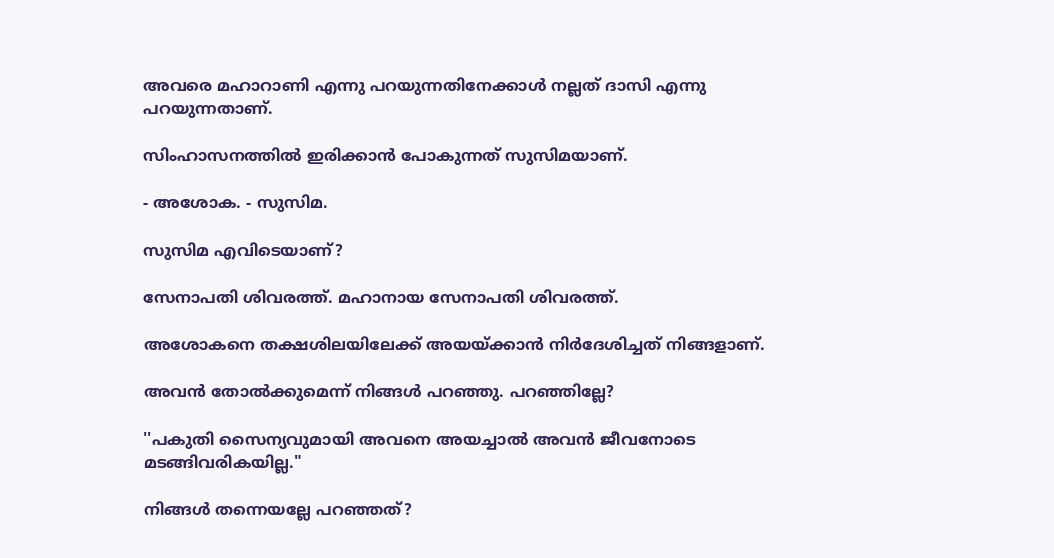അവരെ മഹാറാണി എന്നു പറയുന്നതിനേക്കാൾ നല്ലത് ദാസി എന്നു പറയുന്നതാണ്.

സിംഹാസനത്തിൽ ഇരിക്കാൻ പോകുന്നത് സുസിമയാണ്.

- അശോക. - സുസിമ.

സുസിമ എവിടെയാണ്?

സേനാപതി ശിവരത്ത്. മഹാനായ സേനാപതി ശിവരത്ത്.

അശോകനെ തക്ഷശിലയിലേക്ക് അയയ്ക്കാൻ നിർദേശിച്ചത് നിങ്ങളാണ്.

അവൻ തോൽക്കുമെന്ന് നിങ്ങൾ പറഞ്ഞു. പറഞ്ഞില്ലേ?

''പകുതി സൈന്യവുമായി അവനെ അയച്ചാൽ അവൻ ജീവനോടെ മടങ്ങിവരികയില്ല."

നിങ്ങൾ തന്നെയല്ലേ പറഞ്ഞത്?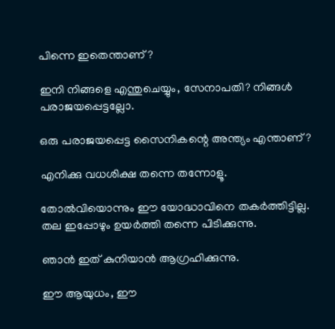പിന്നെ ഇതെന്താണ്?

ഇനി നിങ്ങളെ എന്തുചെയ്യും, സേനാപതി? നിങ്ങൾ പരാജയപ്പെട്ടല്ലോ.

ഒരു പരാജയപ്പെട്ട സൈനികന്റെ അന്ത്യം എന്താണ്?

എനിക്കു വധശിക്ഷ തന്നെ തന്നോളൂ.

തോൽവിയൊന്നും ഈ യോദ്ധാവിനെ തകർത്തിട്ടില്ല. തല ഇപ്പോഴും ഉയർത്തി തന്നെ പിടിക്കുന്നു.

ഞാൻ ഇത് കുനിയാൻ ആഗ്രഹിക്കുന്നു.

ഈ ആയുധം, ഈ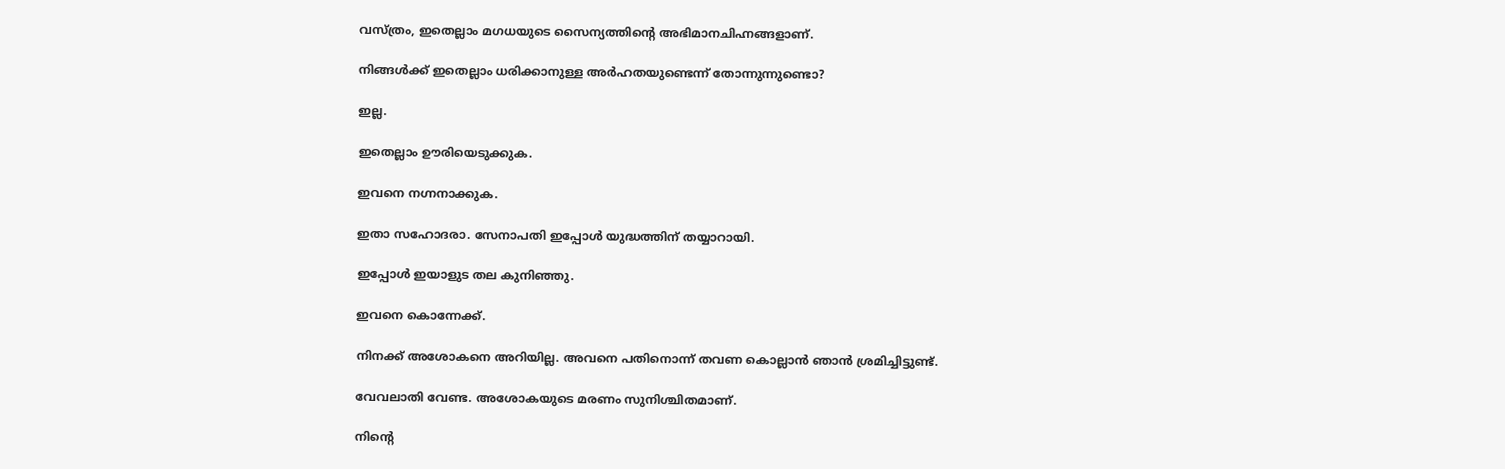വസ്ത്രം, ഇതെല്ലാം മഗധയുടെ സൈന്യത്തിന്റെ അഭിമാനചിഹ്നങ്ങളാണ്.

നിങ്ങൾക്ക് ഇതെല്ലാം ധരിക്കാനുള്ള അർഹതയുണ്ടെന്ന് തോന്നുന്നുണ്ടൊ?

ഇല്ല.

ഇതെല്ലാം ഊരിയെടുക്കുക.

ഇവനെ നഗ്നനാക്കുക.

ഇതാ സഹോദരാ. സേനാപതി ഇപ്പോൾ യുദ്ധത്തിന് തയ്യാറായി.

ഇപ്പോൾ ഇയാളുട തല കുനിഞ്ഞു.

ഇവനെ കൊന്നേക്ക്.

നിനക്ക് അശോകനെ അറിയില്ല. അവനെ പതിനൊന്ന് തവണ കൊല്ലാൻ ഞാൻ ശ്രമിച്ചിട്ടുണ്ട്.

വേവലാതി വേണ്ട. അശോകയുടെ മരണം സുനിശ്ചിതമാണ്.

നിന്റെ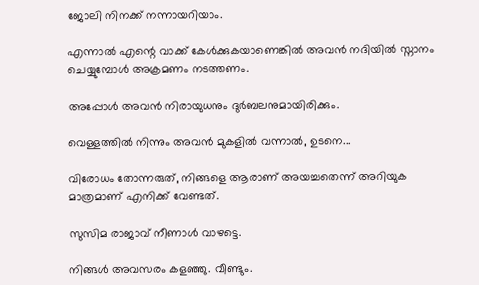ജോലി നിനക്ക് നന്നായറിയാം.

എന്നാൽ എന്റെ വാക്ക് കേൾക്കുകയാണെങ്കിൽ അവൻ നദിയിൽ സ്നാനം ചെയ്യുമ്പോൾ അക്രമണം നടത്തണം.

അപ്പോൾ അവൻ നിരായുധനും ദുർബലനുമായിരിക്കും.

വെള്ളത്തിൽ നിന്നും അവൻ മുകളിൽ വന്നാൽ, ഉടനെ...

വിരോധം തോന്നരുത്, നിങ്ങളെ ആരാണ് അയച്ചതെന്ന് അറിയുക മാത്രമാണ് എനിക്ക് വേണ്ടത്.

സുസിമ രാജാവ് നീണാൾ വാഴട്ടെ.

നിങ്ങൾ അവസരം കളഞ്ഞു. വീണ്ടും.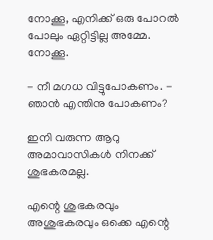നോക്കൂ, എനിക്ക് ഒരു പോറൽ പോലും ഏറ്റിട്ടില്ല അമ്മേ. നോക്കൂ.

- നീ മഗധ വിട്ടുപോകണം. - ഞാൻ എന്തിനു പോകണം?

ഇനി വരുന്ന ആറു അമാവാസികൾ നിനക്ക് ശുഭകരമല്ല.

എന്റെ ശുഭകരവും അശുഭകരവും ഒക്കെ എന്റെ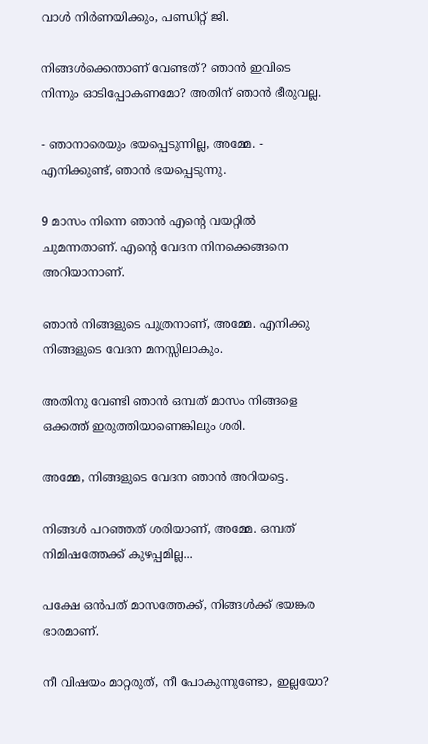വാൾ നിർണയിക്കും, പണ്ഡിറ്റ്‌ ജി.

നിങ്ങൾക്കെന്താണ് വേണ്ടത്? ഞാൻ ഇവിടെ നിന്നും ഓടിപ്പോകണമോ? അതിന് ഞാൻ ഭീരുവല്ല.

- ഞാനാരെയും ഭയപ്പെടുന്നില്ല, അമ്മേ. - എനിക്കുണ്ട്, ഞാൻ ഭയപ്പെടുന്നു.

9 മാസം നിന്നെ ഞാൻ എന്റെ വയറ്റിൽ ചുമന്നതാണ്. എന്റെ വേദന നിനക്കെങ്ങനെ അറിയാനാണ്.

ഞാൻ നിങ്ങളുടെ പുത്രനാണ്, അമ്മേ. എനിക്കു നിങ്ങളുടെ വേദന മനസ്സിലാകും.

അതിനു വേണ്ടി ഞാൻ ഒമ്പത് മാസം നിങ്ങളെ ഒക്കത്ത് ഇരുത്തിയാണെങ്കിലും ശരി.

അമ്മേ, നിങ്ങളുടെ വേദന ഞാൻ അറിയട്ടെ.

നിങ്ങൾ പറഞ്ഞത് ശരിയാണ്, അമ്മേ. ഒമ്പത് നിമിഷത്തേക്ക് കുഴപ്പമില്ല...

പക്ഷേ ഒൻപത് മാസത്തേക്ക്, നിങ്ങൾക്ക് ഭയങ്കര ഭാരമാണ്.

നീ വിഷയം മാറ്റരുത്, നീ പോകുന്നുണ്ടോ, ഇല്ലയോ?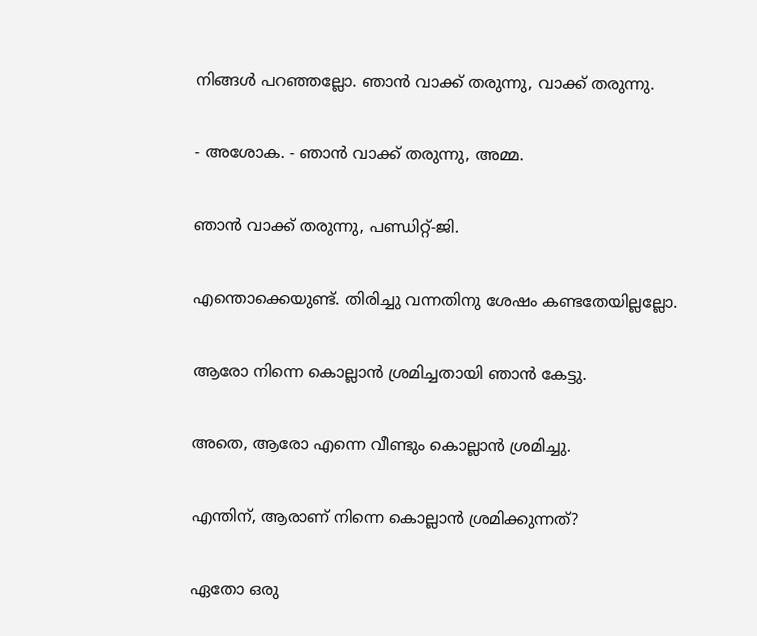നിങ്ങൾ പറഞ്ഞല്ലോ. ഞാൻ വാക്ക് തരുന്നു, വാക്ക് തരുന്നു.

- അശോക. - ഞാൻ വാക്ക് തരുന്നു, അമ്മ.

ഞാൻ വാക്ക് തരുന്നു, പണ്ഡിറ്റ്-ജി.

എന്തൊക്കെയുണ്ട്. തിരിച്ചു വന്നതിനു ശേഷം കണ്ടതേയില്ലല്ലോ.

ആരോ നിന്നെ കൊല്ലാൻ ശ്രമിച്ചതായി ഞാൻ കേട്ടു.

അതെ, ആരോ എന്നെ വീണ്ടും കൊല്ലാൻ ശ്രമിച്ചു.

എന്തിന്, ആരാണ് നിന്നെ കൊല്ലാൻ ശ്രമിക്കുന്നത്?

ഏതോ ഒരു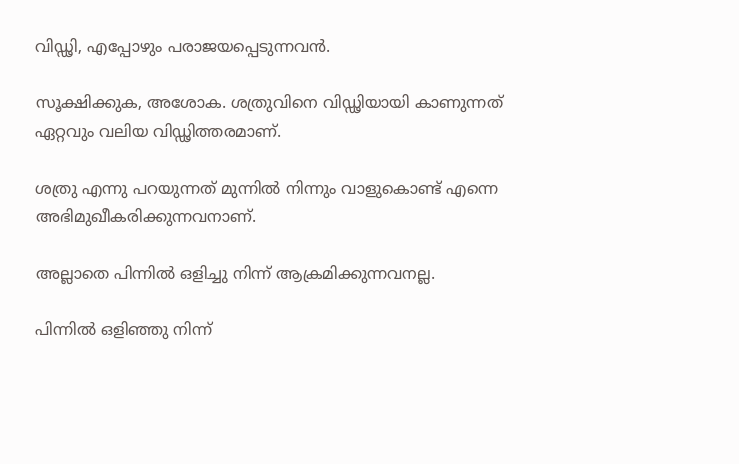വിഡ്ഢി, എപ്പോഴും പരാജയപ്പെടുന്നവൻ.

സൂക്ഷിക്കുക, അശോക. ശത്രുവിനെ വിഡ്ഢിയായി കാണുന്നത് ഏറ്റവും വലിയ വിഡ്ഢിത്തരമാണ്.

ശത്രു എന്നു പറയുന്നത് മുന്നിൽ നിന്നും വാളുകൊണ്ട് എന്നെ അഭിമുഖീകരിക്കുന്നവനാണ്.

അല്ലാതെ പിന്നിൽ ഒളിച്ചു നിന്ന് ആക്രമിക്കുന്നവനല്ല.

പിന്നിൽ ഒളിഞ്ഞു നിന്ന്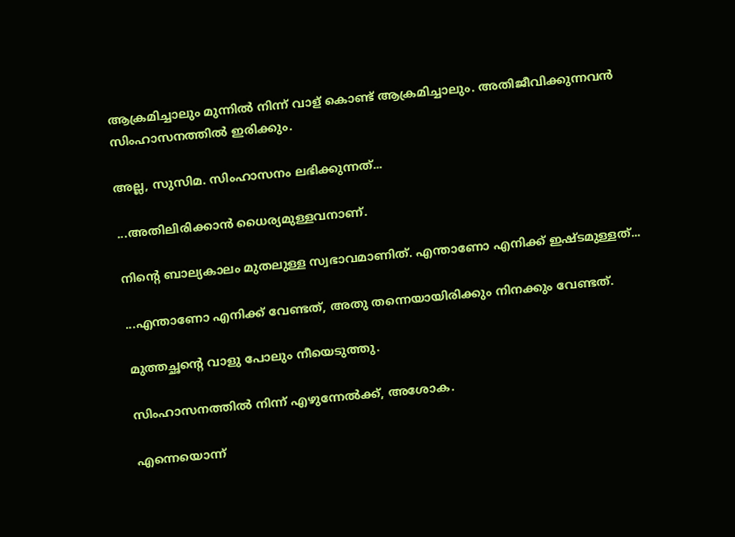ആക്രമിച്ചാലും മുന്നിൽ നിന്ന് വാള് കൊണ്ട് ആക്രമിച്ചാലും. അതിജീവിക്കുന്നവൻ സിംഹാസനത്തിൽ ഇരിക്കും.

അല്ല, സുസിമ. സിംഹാസനം ലഭിക്കുന്നത്...

...അതിലിരിക്കാൻ ധൈര്യമുള്ളവനാണ്.

നിന്റെ ബാല്യകാലം മുതലുള്ള സ്വഭാവമാണിത്. എന്താണോ എനിക്ക് ഇഷ്ടമുള്ളത്...

...എന്താണോ എനിക്ക് വേണ്ടത്, അതു തന്നെയായിരിക്കും നിനക്കും വേണ്ടത്.

മുത്തച്ഛന്റെ വാളു പോലും നീയെടുത്തു.

സിംഹാസനത്തിൽ നിന്ന് എഴുന്നേൽക്ക്, അശോക.

എന്നെയൊന്ന്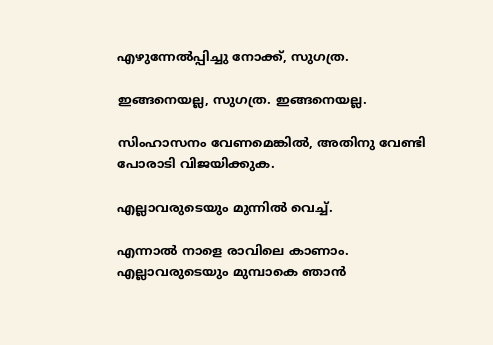എഴുന്നേൽപ്പിച്ചു നോക്ക്, സുഗത്ര.

ഇങ്ങനെയല്ല, സുഗത്ര. ഇങ്ങനെയല്ല.

സിംഹാസനം വേണമെങ്കിൽ, അതിനു വേണ്ടി പോരാടി വിജയിക്കുക.

എല്ലാവരുടെയും മുന്നിൽ വെച്ച്.

എന്നാൽ നാളെ രാവിലെ കാണാം. എല്ലാവരുടെയും മുമ്പാകെ ഞാൻ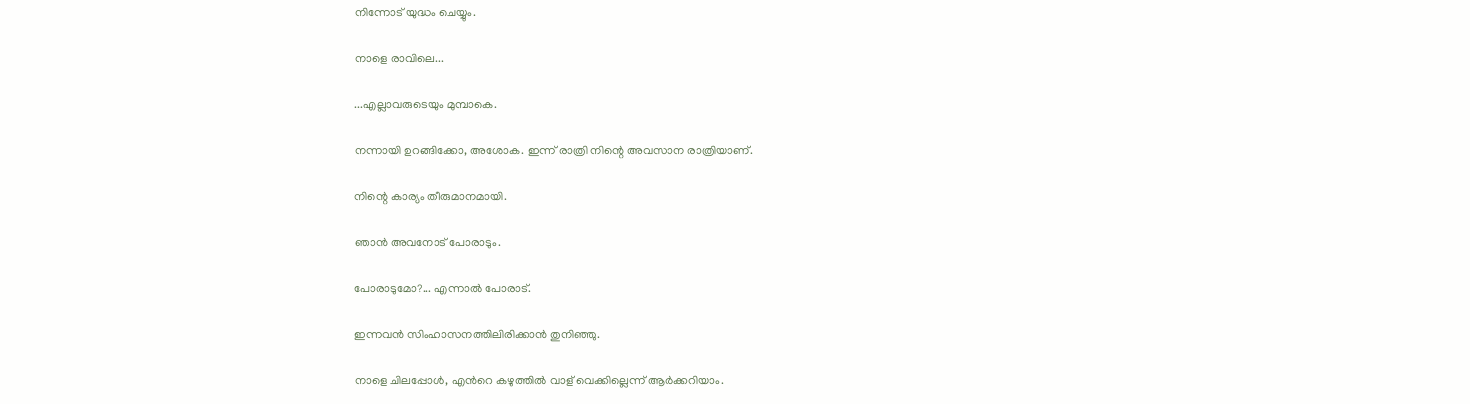നിന്നോട് യുദ്ധം ചെയ്യും.

നാളെ രാവിലെ...

...എല്ലാവരുടെയും മുമ്പാകെ.

നന്നായി ഉറങ്ങിക്കോ, അശോക. ഇന്ന് രാത്രി നിന്റെ അവസാന രാത്രിയാണ്.

നിന്റെ കാര്യം തീരുമാനമായി.

ഞാൻ അവനോട് പോരാടും.

പോരാടുമോ?... എന്നാൽ പോരാട്.

ഇന്നവൻ സിംഹാസനത്തിലിരിക്കാൻ തുനിഞ്ഞു.

നാളെ ചിലപ്പോൾ, എൻറെ കഴുത്തിൽ വാള് വെക്കില്ലെന്ന് ആർക്കറിയാം.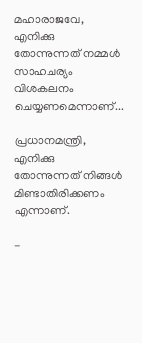മഹാരാജവേ, എനിക്കു തോന്നുന്നത് നമ്മൾ സാഹചര്യം വിശകലനം ചെയ്യണമെന്നാണ്...

പ്രധാനമന്ത്രി, എനിക്കു തോന്നുന്നത് നിങ്ങൾ മിണ്ടാതിരിക്കണം എന്നാണ്.

-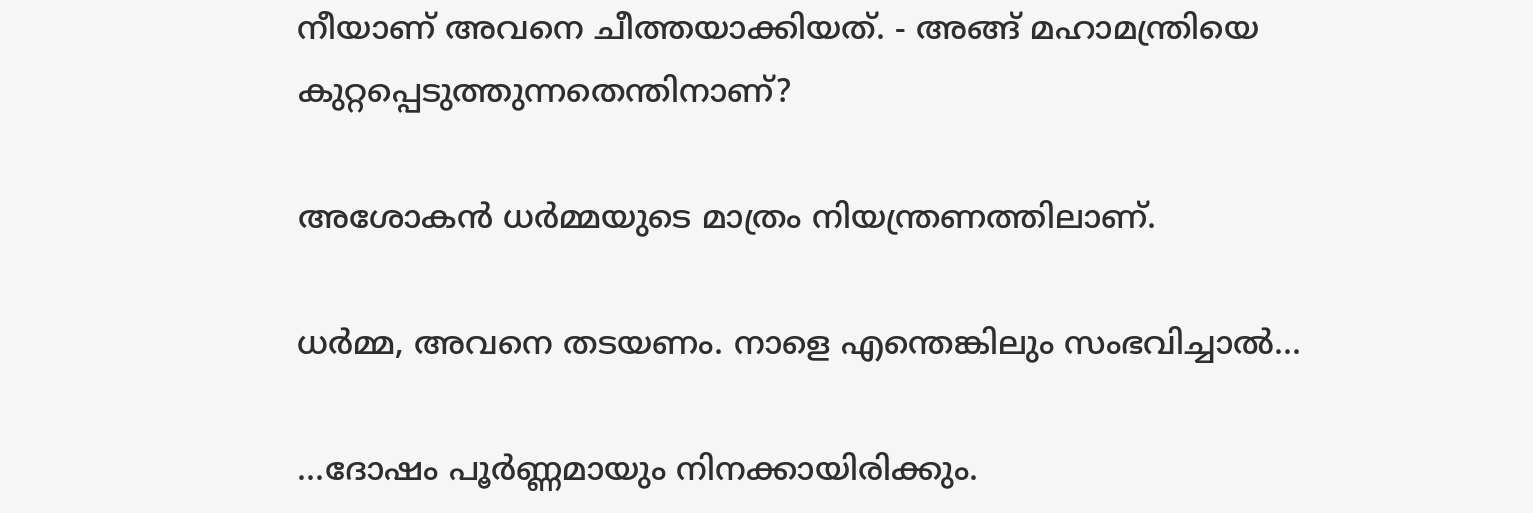നീയാണ് അവനെ ചീത്തയാക്കിയത്. - അങ്ങ് മഹാമന്ത്രിയെ കുറ്റപ്പെടുത്തുന്നതെന്തിനാണ്?

അശോകൻ ധർമ്മയുടെ മാത്രം നിയന്ത്രണത്തിലാണ്.

ധർമ്മ, അവനെ തടയണം. നാളെ എന്തെങ്കിലും സംഭവിച്ചാൽ...

...ദോഷം പൂർണ്ണമായും നിനക്കായിരിക്കും.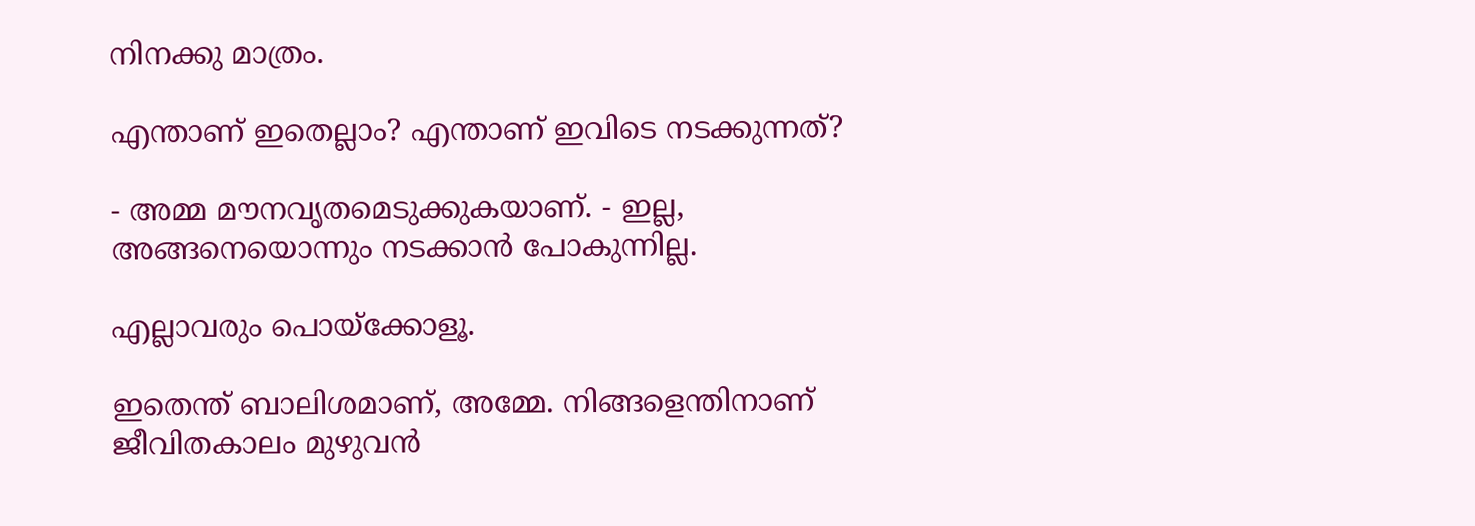നിനക്കു മാത്രം.

എന്താണ് ഇതെല്ലാം? എന്താണ് ഇവിടെ നടക്കുന്നത്?

- അമ്മ മൗനവൃതമെടുക്കുകയാണ്. - ഇല്ല, അങ്ങനെയൊന്നും നടക്കാൻ പോകുന്നില്ല.

എല്ലാവരും പൊയ്ക്കോളൂ.

ഇതെന്ത് ബാലിശമാണ്, അമ്മേ. നിങ്ങളെന്തിനാണ് ജീവിതകാലം മുഴുവൻ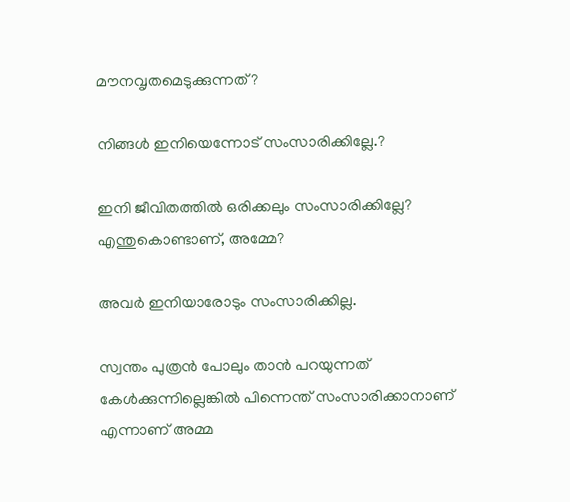മൗനവൃതമെടുക്കുന്നത്?

നിങ്ങൾ ഇനിയെന്നോട് സംസാരിക്കില്ലേ.?

ഇനി ജീവിതത്തിൽ ഒരിക്കലും സംസാരിക്കില്ലേ? എന്തുകൊണ്ടാണ്, അമ്മേ?

അവർ ഇനിയാരോടും സംസാരിക്കില്ല.

സ്വന്തം പുത്രൻ പോലും താൻ പറയുന്നത് കേൾക്കുന്നില്ലെങ്കിൽ പിന്നെന്ത് സംസാരിക്കാനാണ് എന്നാണ് അമ്മ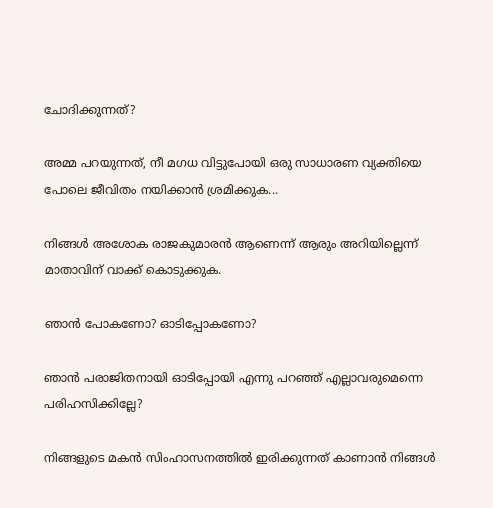ചോദിക്കുന്നത്?

അമ്മ പറയുന്നത്, നീ മഗധ വിട്ടുപോയി ഒരു സാധാരണ വ്യക്തിയെ പോലെ ജീവിതം നയിക്കാൻ ശ്രമിക്കുക...

നിങ്ങൾ അശോക രാജകുമാരൻ ആണെന്ന് ആരും അറിയില്ലെന്ന് മാതാവിന് വാക്ക് കൊടുക്കുക.

ഞാൻ പോകണോ? ഓടിപ്പോകണോ?

ഞാൻ പരാജിതനായി ഓടിപ്പോയി എന്നു പറഞ്ഞ് എല്ലാവരുമെന്നെ പരിഹസിക്കില്ലേ?

നിങ്ങളുടെ മകൻ സിംഹാസനത്തിൽ ഇരിക്കുന്നത് കാണാൻ നിങ്ങൾ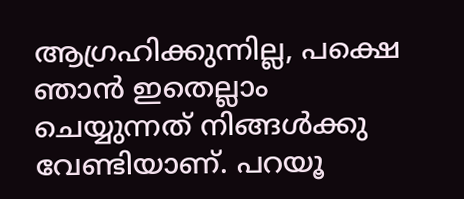ആഗ്രഹിക്കുന്നില്ല, പക്ഷെ ഞാൻ ഇതെല്ലാം ചെയ്യുന്നത് നിങ്ങൾക്കു വേണ്ടിയാണ്. പറയൂ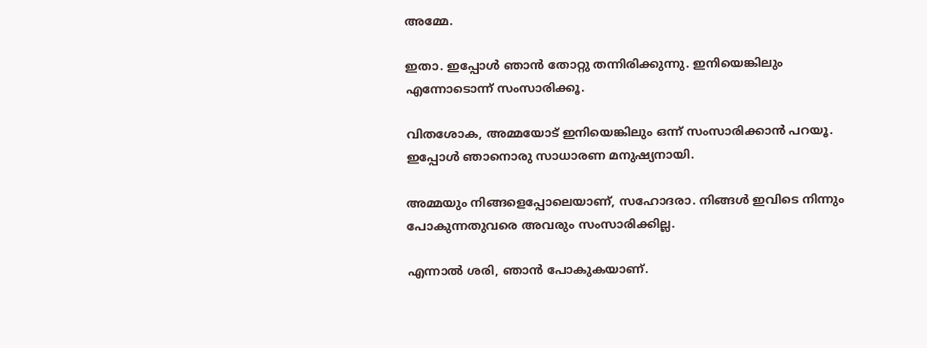അമ്മേ.

ഇതാ. ഇപ്പോൾ ഞാൻ തോറ്റു തന്നിരിക്കുന്നു. ഇനിയെങ്കിലും എന്നോടൊന്ന് സംസാരിക്കൂ.

വിതശോക, അമ്മയോട് ഇനിയെങ്കിലും ഒന്ന് സംസാരിക്കാൻ പറയൂ. ഇപ്പോൾ ഞാനൊരു സാധാരണ മനുഷ്യനായി.

അമ്മയും നിങ്ങളെപ്പോലെയാണ്, സഹോദരാ. നിങ്ങൾ ഇവിടെ നിന്നും പോകുന്നതുവരെ അവരും സംസാരിക്കില്ല.

എന്നാൽ ശരി, ഞാൻ പോകുകയാണ്.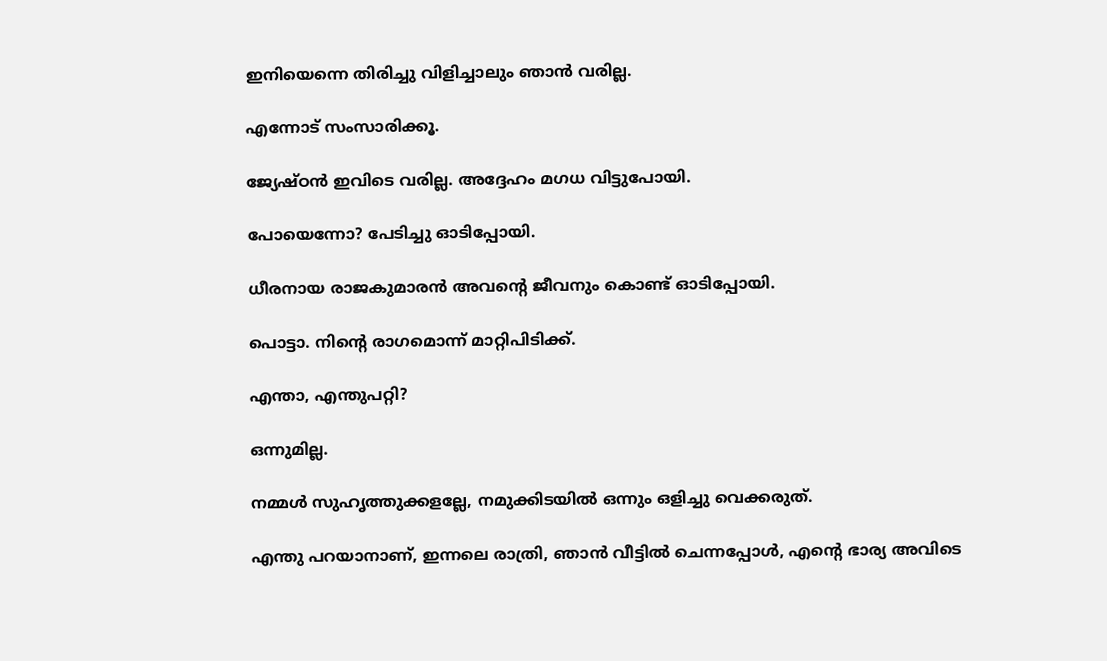ഇനിയെന്നെ തിരിച്ചു വിളിച്ചാലും ഞാൻ വരില്ല.

എന്നോട് സംസാരിക്കൂ.

ജ്യേഷ്ഠൻ ഇവിടെ വരില്ല. അദ്ദേഹം മഗധ വിട്ടുപോയി.

പോയെന്നോ? പേടിച്ചു ഓടിപ്പോയി.

ധീരനായ രാജകുമാരൻ അവന്റെ ജീവനും കൊണ്ട് ഓടിപ്പോയി.

പൊട്ടാ. നിന്റെ രാഗമൊന്ന് മാറ്റിപിടിക്ക്.

എന്താ, എന്തുപറ്റി?

ഒന്നുമില്ല.

നമ്മൾ സുഹൃത്തുക്കളല്ലേ, നമുക്കിടയിൽ ഒന്നും ഒളിച്ചു വെക്കരുത്.

എന്തു പറയാനാണ്, ഇന്നലെ രാത്രി, ഞാൻ വീട്ടിൽ ചെന്നപ്പോൾ, എന്റെ ഭാര്യ അവിടെ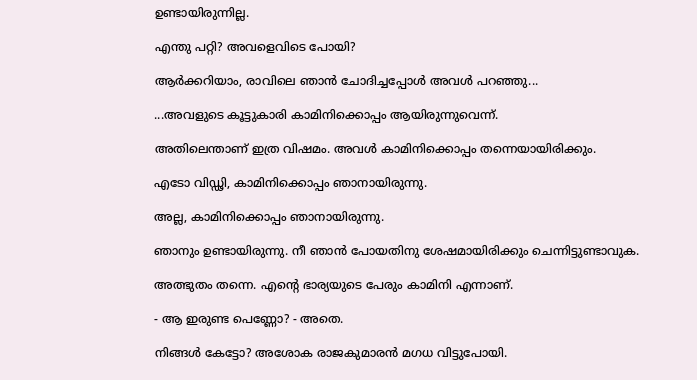ഉണ്ടായിരുന്നില്ല.

എന്തു പറ്റി? അവളെവിടെ പോയി?

ആർക്കറിയാം, രാവിലെ ഞാൻ ചോദിച്ചപ്പോൾ അവൾ പറഞ്ഞു...

...അവളുടെ കൂട്ടുകാരി കാമിനിക്കൊപ്പം ആയിരുന്നുവെന്ന്.

അതിലെന്താണ് ഇത്ര വിഷമം. അവൾ കാമിനിക്കൊപ്പം തന്നെയായിരിക്കും.

എടോ വിഡ്ഢി, കാമിനിക്കൊപ്പം ഞാനായിരുന്നു.

അല്ല, കാമിനിക്കൊപ്പം ഞാനായിരുന്നു.

ഞാനും ഉണ്ടായിരുന്നു. നീ ഞാൻ പോയതിനു ശേഷമായിരിക്കും ചെന്നിട്ടുണ്ടാവുക.

അത്ഭുതം തന്നെ. എന്റെ ഭാര്യയുടെ പേരും കാമിനി എന്നാണ്.

- ആ ഇരുണ്ട പെണ്ണോ? - അതെ.

നിങ്ങൾ കേട്ടോ? അശോക രാജകുമാരൻ മഗധ വിട്ടുപോയി.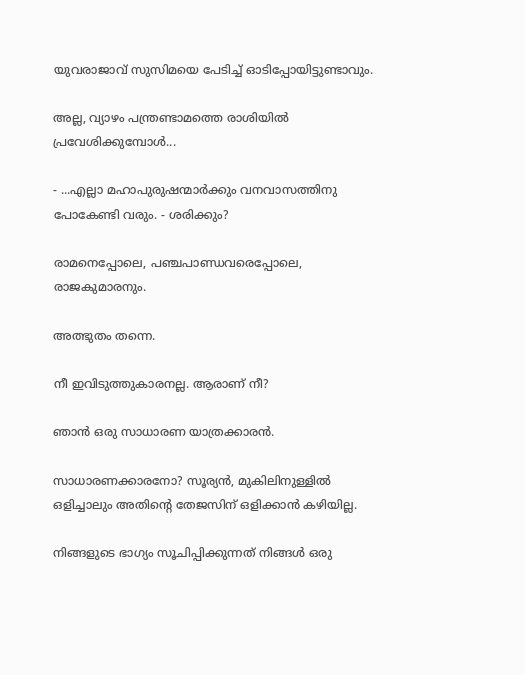യുവരാജാവ് സുസിമയെ പേടിച്ച് ഓടിപ്പോയിട്ടുണ്ടാവും.

അല്ല, വ്യാഴം പന്ത്രണ്ടാമത്തെ രാശിയിൽ പ്രവേശിക്കുമ്പോൾ...

- ...എല്ലാ മഹാപുരുഷന്മാർക്കും വനവാസത്തിനു പോകേണ്ടി വരും. - ശരിക്കും?

രാമനെപ്പോലെ, പഞ്ചപാണ്ഡവരെപ്പോലെ, രാജകുമാരനും.

അത്ഭുതം തന്നെ.

നീ ഇവിടുത്തുകാരനല്ല. ആരാണ് നീ?

ഞാൻ ഒരു സാധാരണ യാത്രക്കാരൻ.

സാധാരണക്കാരനോ? സൂര്യൻ, മുകിലിനുള്ളിൽ ഒളിച്ചാലും അതിന്റെ തേജസിന് ഒളിക്കാൻ കഴിയില്ല.

നിങ്ങളുടെ ഭാഗ്യം സൂചിപ്പിക്കുന്നത് നിങ്ങൾ ഒരു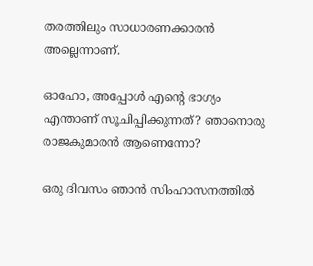തരത്തിലും സാധാരണക്കാരൻ അല്ലെന്നാണ്.

ഓഹോ, അപ്പോൾ എന്റെ ഭാഗ്യം എന്താണ് സൂചിപ്പിക്കുന്നത്? ഞാനൊരു രാജകുമാരൻ ആണെന്നോ?

ഒരു ദിവസം ഞാൻ സിംഹാസനത്തിൽ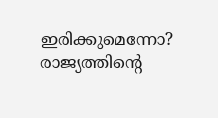ഇരിക്കുമെന്നോ? രാജ്യത്തിന്റെ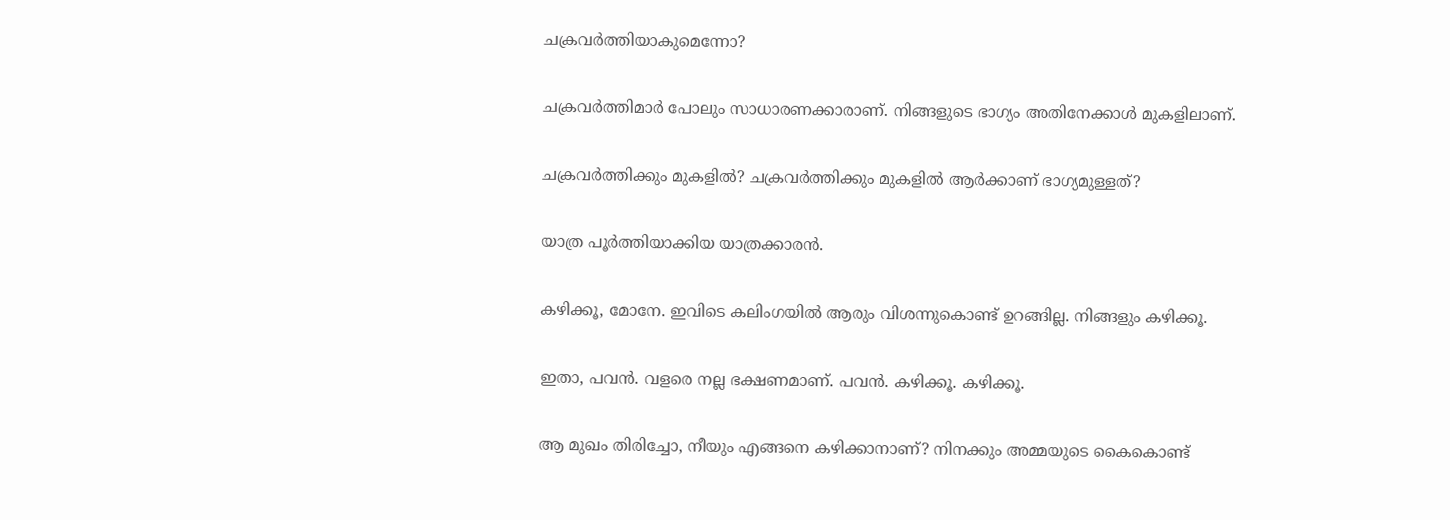ചക്രവർത്തിയാകുമെന്നോ?

ചക്രവർത്തിമാർ പോലും സാധാരണക്കാരാണ്. നിങ്ങളുടെ ഭാഗ്യം അതിനേക്കാൾ മുകളിലാണ്.

ചക്രവർത്തിക്കും മുകളിൽ? ചക്രവർത്തിക്കും മുകളിൽ ആർക്കാണ് ഭാഗ്യമുള്ളത്?

യാത്ര പൂർത്തിയാക്കിയ യാത്രക്കാരൻ.

കഴിക്കൂ, മോനേ. ഇവിടെ കലിംഗയിൽ ആരും വിശന്നുകൊണ്ട് ഉറങ്ങില്ല. നിങ്ങളും കഴിക്കൂ.

ഇതാ, പവൻ. വളരെ നല്ല ഭക്ഷണമാണ്. പവൻ. കഴിക്കൂ. കഴിക്കൂ.

ആ മുഖം തിരിച്ചോ, നീയും എങ്ങനെ കഴിക്കാനാണ്? നിനക്കും അമ്മയുടെ കൈകൊണ്ട്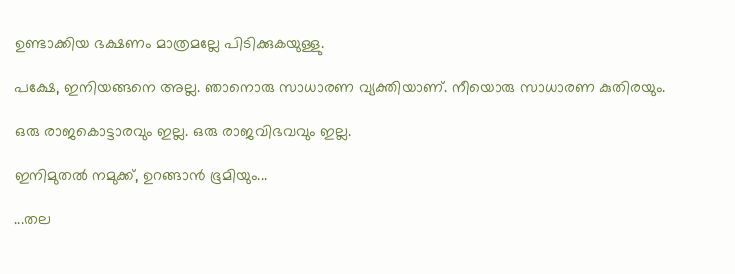ഉണ്ടാക്കിയ ഭക്ഷണം മാത്രമല്ലേ പിടിക്കുകയുള്ളു.

പക്ഷേ, ഇനിയങ്ങനെ അല്ല. ഞാനൊരു സാധാരണ വ്യക്തിയാണ്. നീയൊരു സാധാരണ കുതിരയും.

ഒരു രാജകൊട്ടാരവും ഇല്ല. ഒരു രാജവിഭവവും ഇല്ല.

ഇനിമുതൽ നമുക്ക്, ഉറങ്ങാൻ ഭൂമിയും...

...തല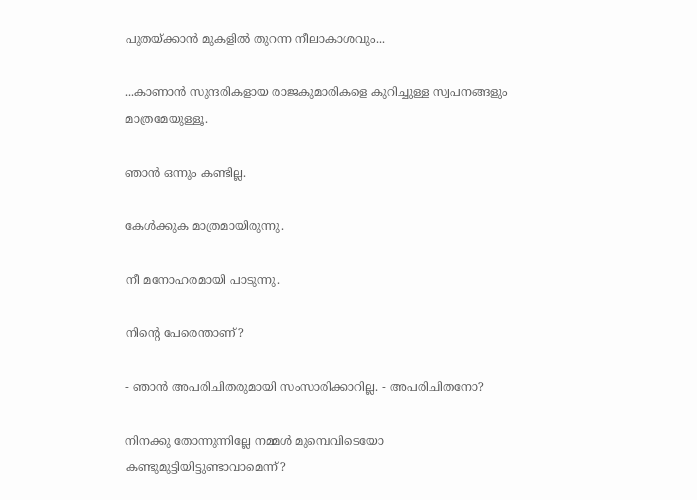പുതയ്ക്കാൻ മുകളിൽ തുറന്ന നീലാകാശവും...

...കാണാൻ സുന്ദരികളായ രാജകുമാരികളെ കുറിച്ചുള്ള സ്വപനങ്ങളും മാത്രമേയുള്ളൂ.

ഞാൻ ഒന്നും കണ്ടില്ല.

കേൾക്കുക മാത്രമായിരുന്നു.

നീ മനോഹരമായി പാടുന്നു.

നിന്റെ പേരെന്താണ്?

- ഞാൻ അപരിചിതരുമായി സംസാരിക്കാറില്ല. - അപരിചിതനോ?

നിനക്കു തോന്നുന്നില്ലേ നമ്മൾ മുമ്പെവിടെയോ കണ്ടുമുട്ടിയിട്ടുണ്ടാവാമെന്ന്?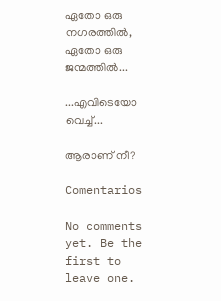ഏതോ ഒരു നഗരത്തിൽ, ഏതോ ഒരു ജന്മത്തിൽ...

...എവിടെയോ വെച്ച്...

ആരാണ് നീ?

Comentarios

No comments yet. Be the first to leave one.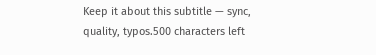Keep it about this subtitle — sync, quality, typos.500 characters left